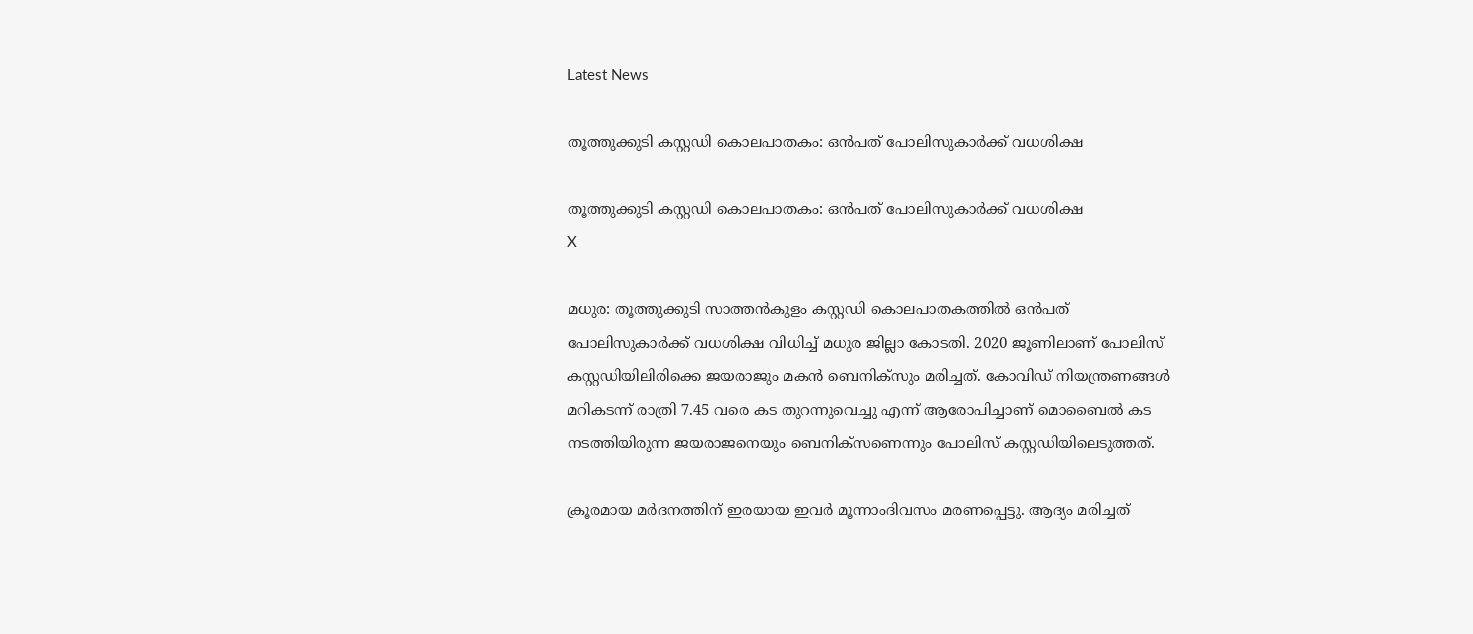Latest News

തൂത്തുക്കുടി കസ്റ്റഡി കൊലപാതകം: ഒന്‍പത് പോലിസുകാര്‍ക്ക് വധശിക്ഷ

തൂത്തുക്കുടി കസ്റ്റഡി കൊലപാതകം: ഒന്‍പത് പോലിസുകാര്‍ക്ക് വധശിക്ഷ
X

മധുര: തൂത്തുക്കുടി സാത്തന്‍കുളം കസ്റ്റഡി കൊലപാതകത്തില്‍ ഒന്‍പത് പോലിസുകാര്‍ക്ക് വധശിക്ഷ വിധിച്ച് മധുര ജില്ലാ കോടതി. 2020 ജൂണിലാണ് പോലിസ് കസ്റ്റഡിയിലിരിക്കെ ജയരാജും മകന്‍ ബെനിക്സും മരിച്ചത്. കോവിഡ് നിയന്ത്രണങ്ങള്‍ മറികടന്ന് രാത്രി 7.45 വരെ കട തുറന്നുവെച്ചു എന്ന് ആരോപിച്ചാണ് മൊബൈല്‍ കട നടത്തിയിരുന്ന ജയരാജനെയും ബെനിക്സണെന്നും പോലിസ് കസ്റ്റഡിയിലെടുത്തത്.

ക്രൂരമായ മര്‍ദനത്തിന് ഇരയായ ഇവര്‍ മൂന്നാംദിവസം മരണപ്പെട്ടു. ആദ്യം മരിച്ചത്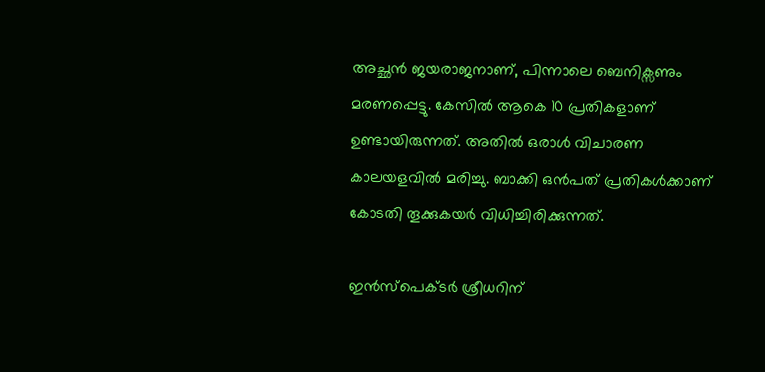അച്ഛന്‍ ജയരാജനാണ്, പിന്നാലെ ബെനിക്സണും മരണപ്പെട്ടു. കേസില്‍ ആകെ 10 പ്രതികളാണ് ഉണ്ടായിരുന്നത്. അതില്‍ ഒരാള്‍ വിചാരണ കാലയളവില്‍ മരിച്ചു. ബാക്കി ഒന്‍പത് പ്രതികള്‍ക്കാണ് കോടതി തൂക്കുകയര്‍ വിധിച്ചിരിക്കുന്നത്.

ഇന്‍സ്പെക്ടര്‍ ശ്രീധറിന്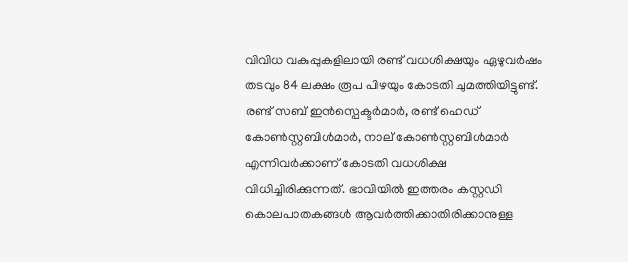വിവിധ വകുപ്പുകളിലായി രണ്ട് വധശിക്ഷയും ഏഴുവര്‍ഷം തടവും 84 ലക്ഷം രൂപ പിഴയും കോടതി ചുമത്തിയിട്ടുണ്ട്. രണ്ട് സബ് ഇന്‍സ്പെക്ടര്‍മാര്‍, രണ്ട് ഹെഡ് കോണ്‍സ്റ്റബിള്‍മാര്‍, നാല് കോണ്‍സ്റ്റബിള്‍മാര്‍ എന്നിവര്‍ക്കാണ് കോടതി വധശിക്ഷ വിധിച്ചിരിക്കുന്നത്. ഭാവിയില്‍ ഇത്തരം കസ്റ്റഡി കൊലപാതകങ്ങള്‍ ആവര്‍ത്തിക്കാതിരിക്കാനുള്ള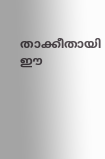താക്കീതായി ഈ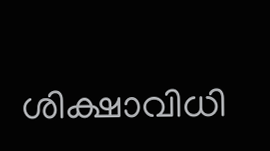ശിക്ഷാവിധി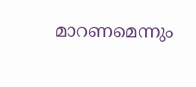മാറണമെന്നും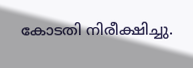കോടതി നിരീക്ഷിച്ചു.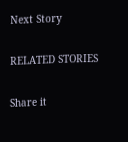Next Story

RELATED STORIES

Share it